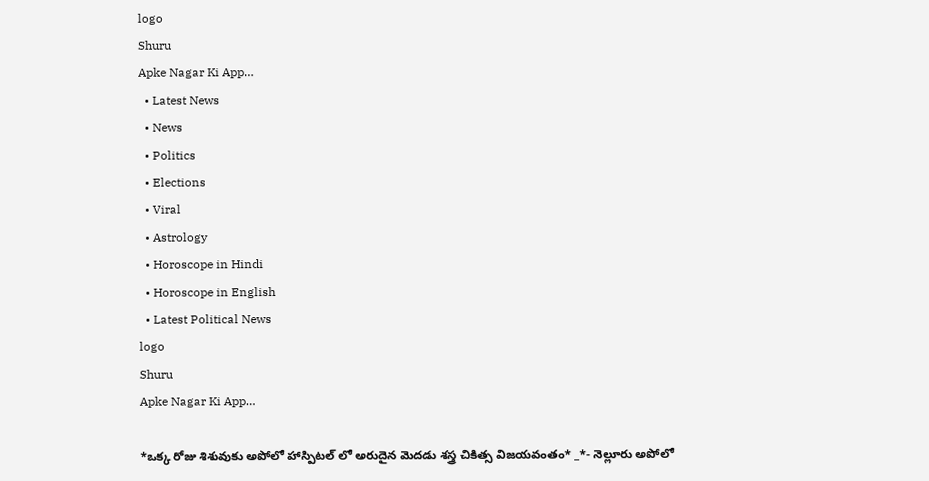logo
Shuru
Apke Nagar Ki App…
  • Latest News
  • News
  • Politics
  • Elections
  • Viral
  • Astrology
  • Horoscope in Hindi
  • Horoscope in English
  • Latest Political News
logo
Shuru
Apke Nagar Ki App…

*ఒక్క రోజు శిశువుకు అపోలో హాస్పిటల్ లో అరుదైన మెదడు శస్త్ర చికిత్స విజయవంతం* _*- నెల్లూరు అపోలో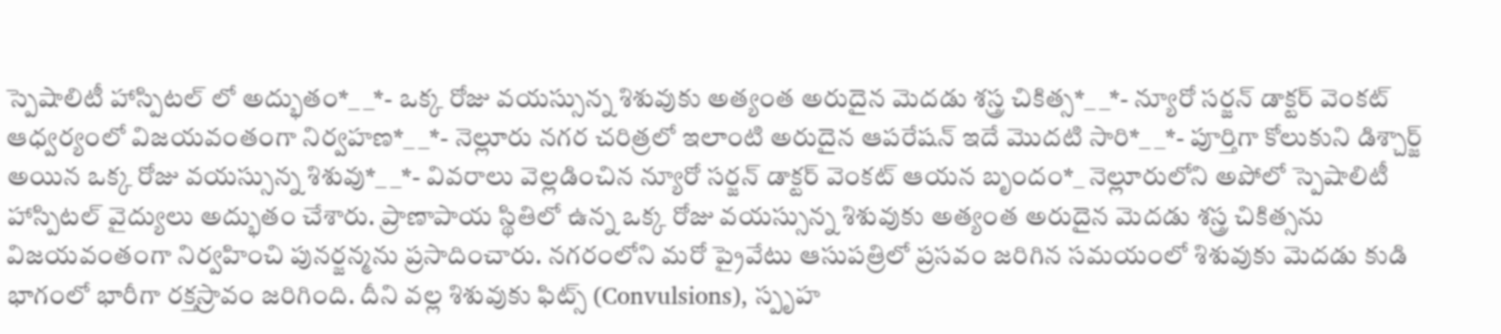స్పెషాలిటీ హాస్పిటల్ లో అద్భుతం*_ _*- ఒక్క రోజు వయస్సున్న శిశువుకు అత్యంత అరుదైన మెదడు శస్త్ర చికిత్స*_ _*- న్యూరో సర్జన్ డాక్టర్ వెంకట్ ఆధ్వర్యంలో విజయవంతంగా నిర్వహణ*_ _*- నెల్లూరు నగర చరిత్రలో ఇలాంటి అరుదైన ఆపరేషన్ ఇదే మొదటి సారి*_ _*- పూర్తిగా కోలుకుని డిశ్చార్జ్ అయిన ఒక్క రోజు వయస్సున్న శిశువు*_ _*- వివరాలు వెల్లడించిన న్యూరో సర్జన్ డాక్టర్ వెంకట్ ఆయన బృందం*_ నెల్లూరులోని అపోలో స్పెషాలిటీ హాస్పిటల్ వైద్యులు అద్భుతం చేశారు. ప్రాణాపాయ స్థితిలో ఉన్న ఒక్క రోజు వయస్సున్న శిశువుకు అత్యంత అరుదైన మెదడు శస్త్ర చికిత్సను విజయవంతంగా నిర్వహించి పునర్జన్మను ప్రసాదించారు. నగరంలోని మరో ప్రైవేటు ఆసుపత్రిలో ప్రసవం జరిగిన సమయంలో శిశువుకు మెదడు కుడి భాగంలో భారీగా రక్తస్రావం జరిగింది. దీని వల్ల శిశువుకు ఫిట్స్ (Convulsions), స్పృహ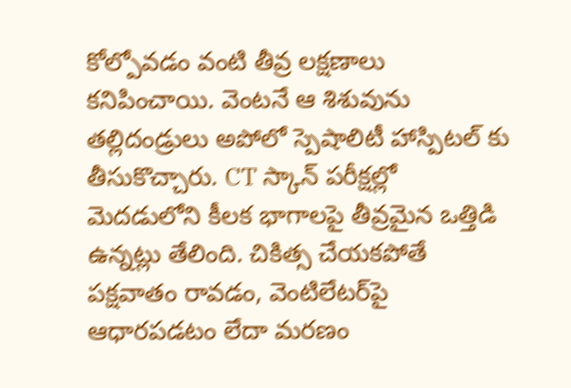కోల్పోవడం వంటి తీవ్ర లక్షణాలు కనిపించాయి. వెంటనే ఆ శిశువును తల్లిదండ్రులు అపోలో స్పెషాలిటీ హాస్పిటల్ కు తీసుకొచ్చారు. CT స్కాన్ పరీక్షల్లో మెదడులోని కీలక భాగాలపై తీవ్రమైన ఒత్తిడి ఉన్నట్లు తేలింది. చికిత్స చేయకపోతే పక్షవాతం రావడం, వెంటిలేటర్‌పై ఆధారపడటం లేదా మరణం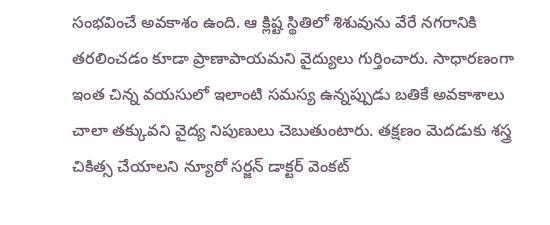సంభవించే అవకాశం ఉంది. ఆ క్లిష్ట స్థితిలో శిశువును వేరే నగరానికి తరలించడం కూడా ప్రాణాపాయమని వైద్యులు గుర్తించారు. సాధారణంగా ఇంత చిన్న వయసులో ఇలాంటి సమస్య ఉన్నప్పుడు బతికే అవకాశాలు చాలా తక్కువని వైద్య నిపుణులు చెబుతుంటారు. తక్షణం మెదడుకు శస్త్ర చికిత్స చేయాలని న్యూరో సర్జన్ డాక్టర్ వెంకట్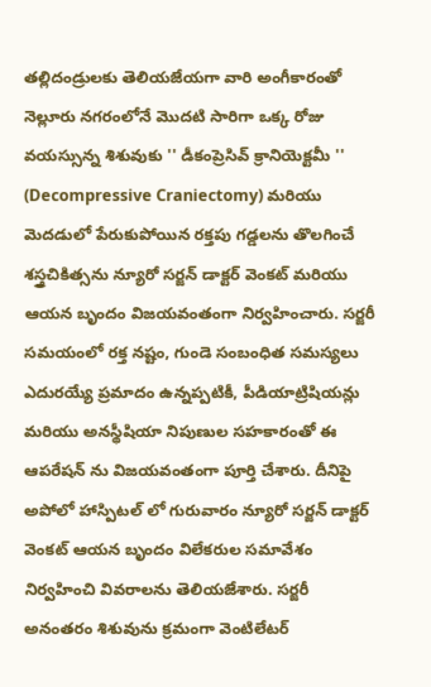తల్లిదండ్రులకు తెలియజేయగా వారి అంగీకారంతో నెల్లూరు నగరంలోనే మొదటి సారిగా ఒక్క రోజు వయస్సున్న శిశువుకు '' డీకంప్రెసివ్ క్రానియెక్టమీ '' (Decompressive Craniectomy) మరియు మెదడులో పేరుకుపోయిన రక్తపు గడ్డలను తొలగించే శస్త్రచికిత్సను న్యూరో సర్జన్ డాక్టర్ వెంకట్ మరియు ఆయన బృందం విజయవంతంగా నిర్వహించారు. సర్జరీ సమయంలో రక్త నష్టం, గుండె సంబంధిత సమస్యలు ఎదురయ్యే ప్రమాదం ఉన్నప్పటికీ, పీడియాట్రిషియన్లు మరియు అనస్థీషియా నిపుణుల సహకారంతో ఈ ఆపరేషన్ ను విజయవంతంగా పూర్తి చేశారు. దీనిపై అపోలో హాస్పిటల్ లో గురువారం న్యూరో సర్జన్ డాక్టర్ వెంకట్ ఆయన బృందం విలేకరుల సమావేశం నిర్వహించి వివరాలను తెలియజేశారు. సర్జరీ అనంతరం శిశువును క్రమంగా వెంటిలేటర్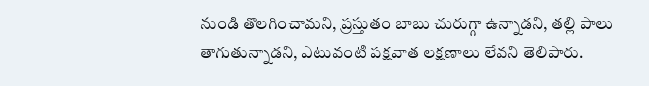నుండి తొలగించామని, ప్రస్తుతం బాబు చురుగ్గా ఉన్నాడని, తల్లి పాలు తాగుతున్నాడని, ఎటువంటి పక్షవాత లక్షణాలు లేవని తెలిపారు.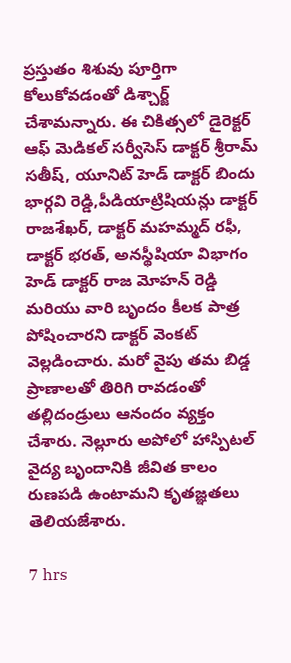ప్రస్తుతం శిశువు పూర్తిగా కోలుకోవడంతో డిశ్చార్జ్ చేశామన్నారు. ఈ చికిత్సలో డైరెక్టర్ ఆఫ్ మెడికల్ సర్వీసెస్ డాక్టర్ శ్రీరామ్ సతీష్, యూనిట్ హెడ్ డాక్టర్ బిందు భార్గవి రెడ్డి,పీడియాట్రిషియన్లు డాక్టర్ రాజశేఖర్, డాక్టర్ మహమ్మద్ రఫీ, డాక్టర్ భరత్, అనస్థీషియా విభాగం హెడ్ డాక్టర్ రాజ మోహన్ రెడ్డి మరియు వారి బృందం కీలక పాత్ర పోషించారని డాక్టర్ వెంకట్ వెల్లడించారు. మరో వైపు తమ బిడ్డ ప్రాణాలతో తిరిగి రావడంతో తల్లిదండ్రులు ఆనందం వ్యక్తం చేశారు. నెల్లూరు అపోలో హాస్పిటల్ వైద్య బృందానికి జీవిత కాలం రుణపడి ఉంటామని కృతజ్ఞతలు తెలియజేశారు.

7 hrs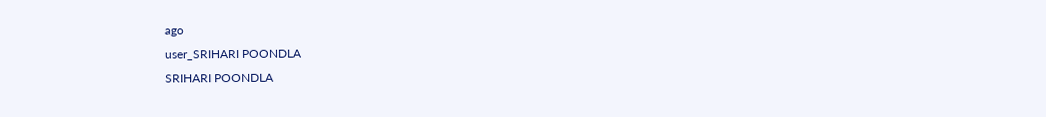ago
user_SRIHARI POONDLA
SRIHARI POONDLA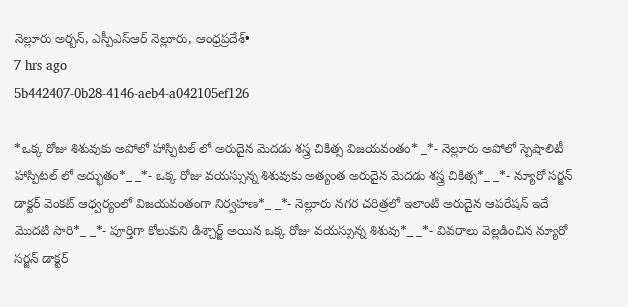నెల్లూరు అర్బన్, ఎస్పీఎస్ఆర్ నెల్లూరు, ఆంధ్రప్రదేశ్•
7 hrs ago
5b442407-0b28-4146-aeb4-a042105ef126

*ఒక్క రోజు శిశువుకు అపోలో హాస్పిటల్ లో అరుదైన మెదడు శస్త్ర చికిత్స విజయవంతం* _*- నెల్లూరు అపోలో స్పెషాలిటీ హాస్పిటల్ లో అద్భుతం*_ _*- ఒక్క రోజు వయస్సున్న శిశువుకు అత్యంత అరుదైన మెదడు శస్త్ర చికిత్స*_ _*- న్యూరో సర్జన్ డాక్టర్ వెంకట్ ఆధ్వర్యంలో విజయవంతంగా నిర్వహణ*_ _*- నెల్లూరు నగర చరిత్రలో ఇలాంటి అరుదైన ఆపరేషన్ ఇదే మొదటి సారి*_ _*- పూర్తిగా కోలుకుని డిశ్చార్జ్ అయిన ఒక్క రోజు వయస్సున్న శిశువు*_ _*- వివరాలు వెల్లడించిన న్యూరో సర్జన్ డాక్టర్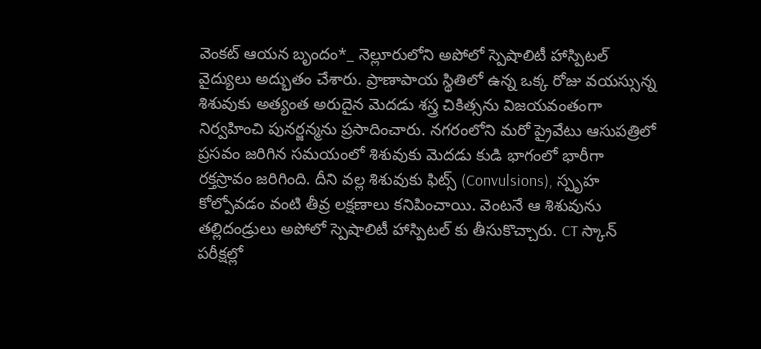వెంకట్ ఆయన బృందం*_ నెల్లూరులోని అపోలో స్పెషాలిటీ హాస్పిటల్ వైద్యులు అద్భుతం చేశారు. ప్రాణాపాయ స్థితిలో ఉన్న ఒక్క రోజు వయస్సున్న శిశువుకు అత్యంత అరుదైన మెదడు శస్త్ర చికిత్సను విజయవంతంగా నిర్వహించి పునర్జన్మను ప్రసాదించారు. నగరంలోని మరో ప్రైవేటు ఆసుపత్రిలో ప్రసవం జరిగిన సమయంలో శిశువుకు మెదడు కుడి భాగంలో భారీగా రక్తస్రావం జరిగింది. దీని వల్ల శిశువుకు ఫిట్స్ (Convulsions), స్పృహ కోల్పోవడం వంటి తీవ్ర లక్షణాలు కనిపించాయి. వెంటనే ఆ శిశువును తల్లిదండ్రులు అపోలో స్పెషాలిటీ హాస్పిటల్ కు తీసుకొచ్చారు. CT స్కాన్ పరీక్షల్లో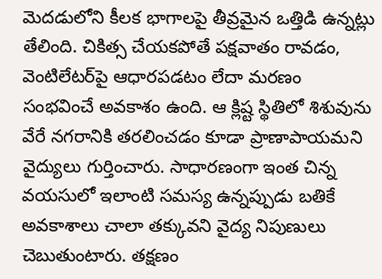మెదడులోని కీలక భాగాలపై తీవ్రమైన ఒత్తిడి ఉన్నట్లు తేలింది. చికిత్స చేయకపోతే పక్షవాతం రావడం, వెంటిలేటర్‌పై ఆధారపడటం లేదా మరణం సంభవించే అవకాశం ఉంది. ఆ క్లిష్ట స్థితిలో శిశువును వేరే నగరానికి తరలించడం కూడా ప్రాణాపాయమని వైద్యులు గుర్తించారు. సాధారణంగా ఇంత చిన్న వయసులో ఇలాంటి సమస్య ఉన్నప్పుడు బతికే అవకాశాలు చాలా తక్కువని వైద్య నిపుణులు చెబుతుంటారు. తక్షణం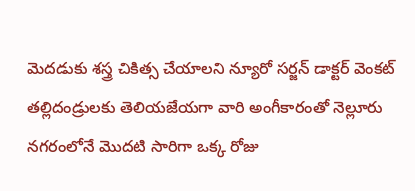మెదడుకు శస్త్ర చికిత్స చేయాలని న్యూరో సర్జన్ డాక్టర్ వెంకట్ తల్లిదండ్రులకు తెలియజేయగా వారి అంగీకారంతో నెల్లూరు నగరంలోనే మొదటి సారిగా ఒక్క రోజు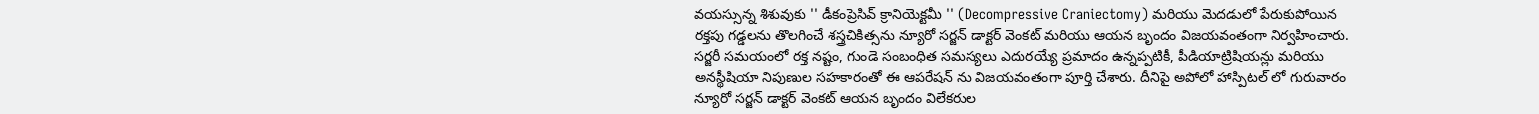వయస్సున్న శిశువుకు '' డీకంప్రెసివ్ క్రానియెక్టమీ '' (Decompressive Craniectomy) మరియు మెదడులో పేరుకుపోయిన రక్తపు గడ్డలను తొలగించే శస్త్రచికిత్సను న్యూరో సర్జన్ డాక్టర్ వెంకట్ మరియు ఆయన బృందం విజయవంతంగా నిర్వహించారు. సర్జరీ సమయంలో రక్త నష్టం, గుండె సంబంధిత సమస్యలు ఎదురయ్యే ప్రమాదం ఉన్నప్పటికీ, పీడియాట్రిషియన్లు మరియు అనస్థీషియా నిపుణుల సహకారంతో ఈ ఆపరేషన్ ను విజయవంతంగా పూర్తి చేశారు. దీనిపై అపోలో హాస్పిటల్ లో గురువారం న్యూరో సర్జన్ డాక్టర్ వెంకట్ ఆయన బృందం విలేకరుల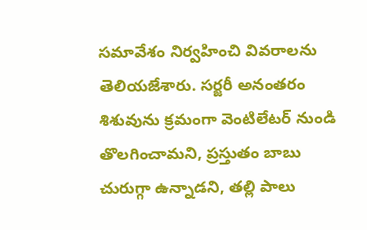సమావేశం నిర్వహించి వివరాలను తెలియజేశారు. సర్జరీ అనంతరం శిశువును క్రమంగా వెంటిలేటర్ నుండి తొలగించామని, ప్రస్తుతం బాబు చురుగ్గా ఉన్నాడని, తల్లి పాలు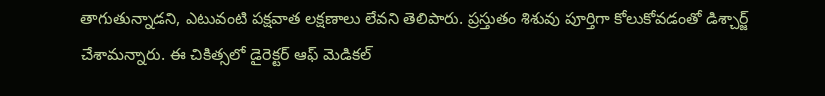తాగుతున్నాడని, ఎటువంటి పక్షవాత లక్షణాలు లేవని తెలిపారు. ప్రస్తుతం శిశువు పూర్తిగా కోలుకోవడంతో డిశ్చార్జ్ చేశామన్నారు. ఈ చికిత్సలో డైరెక్టర్ ఆఫ్ మెడికల్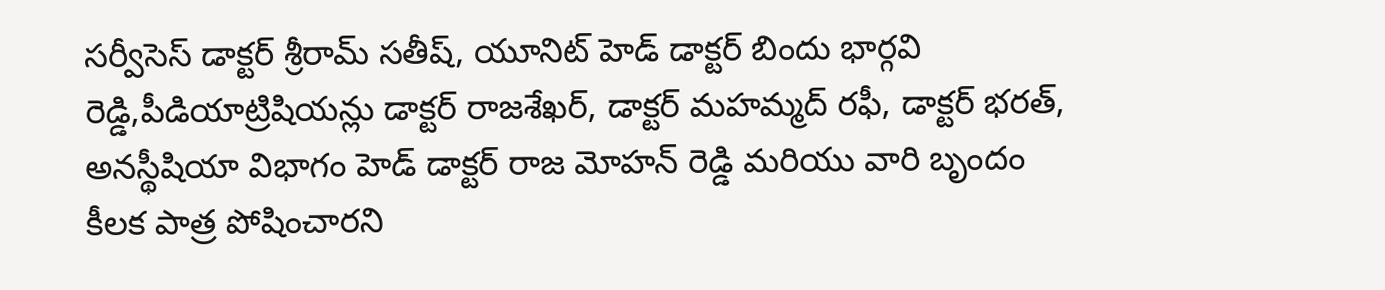సర్వీసెస్ డాక్టర్ శ్రీరామ్ సతీష్, యూనిట్ హెడ్ డాక్టర్ బిందు భార్గవి రెడ్డి,పీడియాట్రిషియన్లు డాక్టర్ రాజశేఖర్, డాక్టర్ మహమ్మద్ రఫీ, డాక్టర్ భరత్, అనస్థీషియా విభాగం హెడ్ డాక్టర్ రాజ మోహన్ రెడ్డి మరియు వారి బృందం కీలక పాత్ర పోషించారని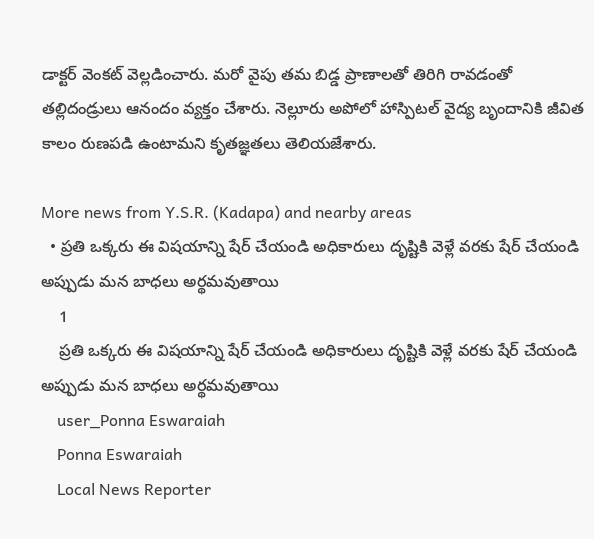డాక్టర్ వెంకట్ వెల్లడించారు. మరో వైపు తమ బిడ్డ ప్రాణాలతో తిరిగి రావడంతో తల్లిదండ్రులు ఆనందం వ్యక్తం చేశారు. నెల్లూరు అపోలో హాస్పిటల్ వైద్య బృందానికి జీవిత కాలం రుణపడి ఉంటామని కృతజ్ఞతలు తెలియజేశారు.

More news from Y.S.R. (Kadapa) and nearby areas
  • ప్రతి ఒక్కరు ఈ విషయాన్ని షేర్ చేయండి అధికారులు దృష్టికి వెళ్లే వరకు షేర్ చేయండి అప్పుడు మన బాధలు అర్థమవుతాయి
    1
    ప్రతి ఒక్కరు ఈ విషయాన్ని షేర్ చేయండి అధికారులు దృష్టికి వెళ్లే వరకు షేర్ చేయండి అప్పుడు మన బాధలు అర్థమవుతాయి
    user_Ponna Eswaraiah
    Ponna Eswaraiah
    Local News Reporter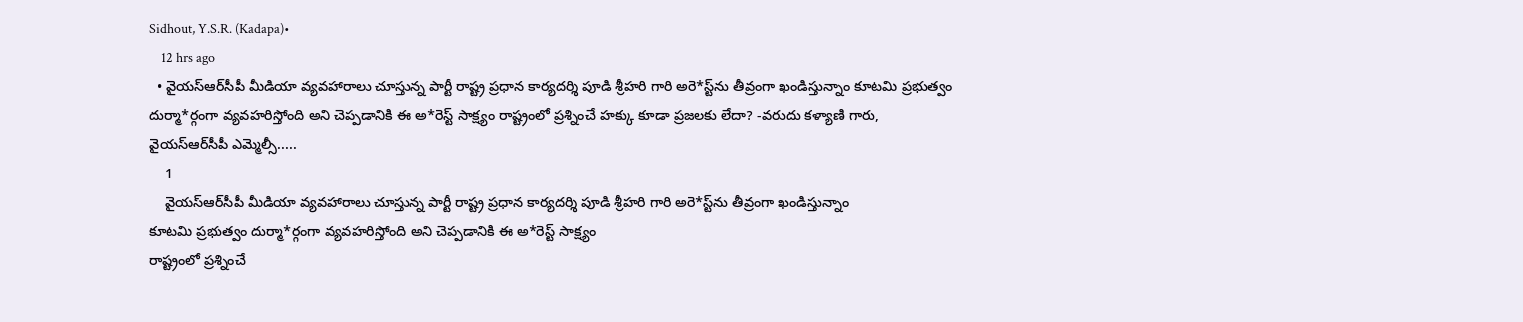Sidhout, Y.S.R. (Kadapa)•
    12 hrs ago
  • వైయస్‌ఆర్‌సీపీ మీడియా వ్యవహారాలు చూస్తున్న పార్టీ రాష్ట్ర ప్రధాన కార్యదర్శి పూడి శ్రీహరి గారి అరె*స్ట్‌ను తీవ్రంగా ఖండిస్తున్నాం కూటమి ప్రభుత్వం దుర్మా*ర్గంగా వ్యవహరిస్తోంది అని చెప్పడానికి ఈ అ*రెస్ట్ సాక్ష్యం రాష్ట్రంలో ప్రశ్నించే హక్కు కూడా ప్రజలకు లేదా? -వరుదు కళ్యాణి గారు, వైయస్‌ఆర్‌సీపీ ఎమ్మెల్సీ.....
    1
    వైయస్‌ఆర్‌సీపీ మీడియా వ్యవహారాలు చూస్తున్న పార్టీ రాష్ట్ర ప్రధాన కార్యదర్శి పూడి శ్రీహరి గారి అరె*స్ట్‌ను తీవ్రంగా ఖండిస్తున్నాం
కూటమి ప్రభుత్వం దుర్మా*ర్గంగా వ్యవహరిస్తోంది అని చెప్పడానికి ఈ అ*రెస్ట్ సాక్ష్యం
రాష్ట్రంలో ప్రశ్నించే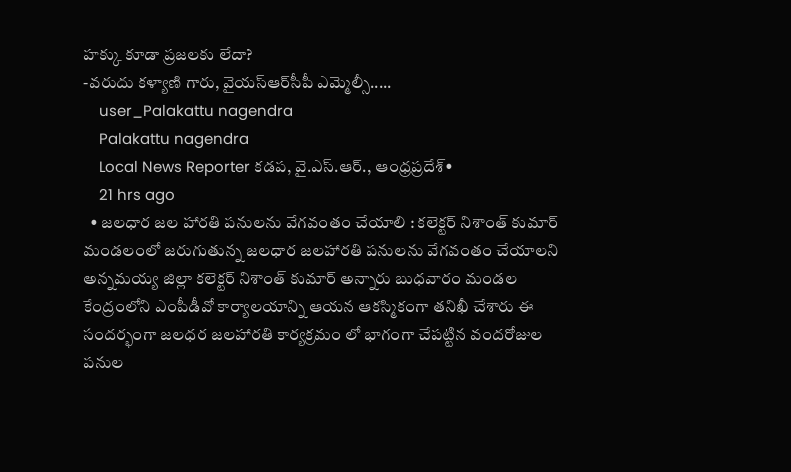హక్కు కూడా ప్రజలకు లేదా?
-వరుదు కళ్యాణి గారు, వైయస్‌ఆర్‌సీపీ ఎమ్మెల్సీ.....
    user_Palakattu nagendra
    Palakattu nagendra
    Local News Reporter కడప, వై.ఎస్.ఆర్., ఆంధ్రప్రదేశ్•
    21 hrs ago
  • జలధార జల హారతి పనులను వేగవంతం చేయాలి : కలెక్టర్ నిశాంత్ కుమార్ మండలంలో జరుగుతున్న జలధార జలహారతి పనులను వేగవంతం చేయాలని అన్నమయ్య జిల్లా కలెక్టర్ నిశాంత్ కుమార్ అన్నారు బుధవారం మండల కేంద్రంలోని ఎంపీడీవో కార్యాలయాన్ని ఆయన ఆకస్మికంగా తనిఖీ చేశారు ఈ సందర్భంగా జలధర జలహారతి కార్యక్రమం లో భాగంగా చేపట్టిన వందరోజుల పనుల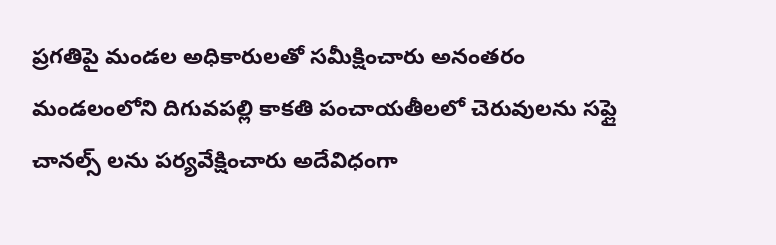ప్రగతిపై మండల అధికారులతో సమీక్షించారు అనంతరం మండలంలోని దిగువపల్లి కాకతి పంచాయతీలలో చెరువులను సప్లై చానల్స్ లను పర్యవేక్షించారు అదేవిధంగా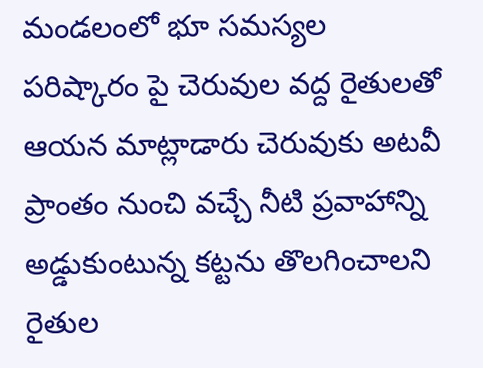మండలంలో భూ సమస్యల పరిష్కారం పై చెరువుల వద్ద రైతులతో ఆయన మాట్లాడారు చెరువుకు అటవీ ప్రాంతం నుంచి వచ్చే నీటి ప్రవాహాన్ని అడ్డుకుంటున్న కట్టను తొలగించాలని రైతుల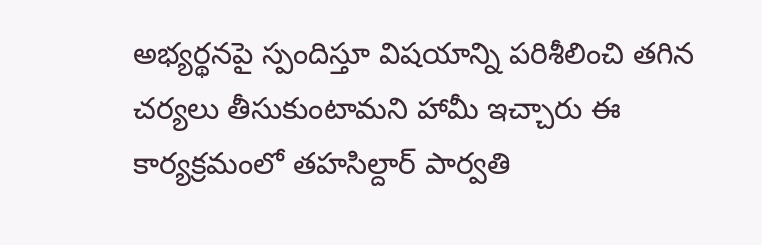అభ్యర్థనపై స్పందిస్తూ విషయాన్ని పరిశీలించి తగిన చర్యలు తీసుకుంటామని హామీ ఇచ్చారు ఈ కార్యక్రమంలో తహసిల్దార్ పార్వతి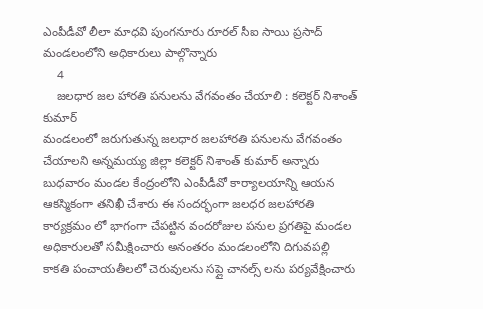ఎంపీడీవో లీలా మాధవి పుంగనూరు రూరల్ సీఐ సాయి ప్రసాద్ మండలంలోని అధికారులు పాల్గొన్నారు
    4
    జలధార జల హారతి పనులను వేగవంతం చేయాలి : కలెక్టర్ నిశాంత్ కుమార్
మండలంలో జరుగుతున్న జలధార జలహారతి పనులను వేగవంతం చేయాలని అన్నమయ్య జిల్లా కలెక్టర్ నిశాంత్ కుమార్ అన్నారు బుధవారం మండల కేంద్రంలోని ఎంపీడీవో కార్యాలయాన్ని ఆయన ఆకస్మికంగా తనిఖీ చేశారు ఈ సందర్భంగా జలధర జలహారతి కార్యక్రమం లో భాగంగా చేపట్టిన వందరోజుల పనుల ప్రగతిపై మండల అధికారులతో సమీక్షించారు అనంతరం మండలంలోని దిగువపల్లి కాకతి పంచాయతీలలో చెరువులను సప్లై చానల్స్ లను పర్యవేక్షించారు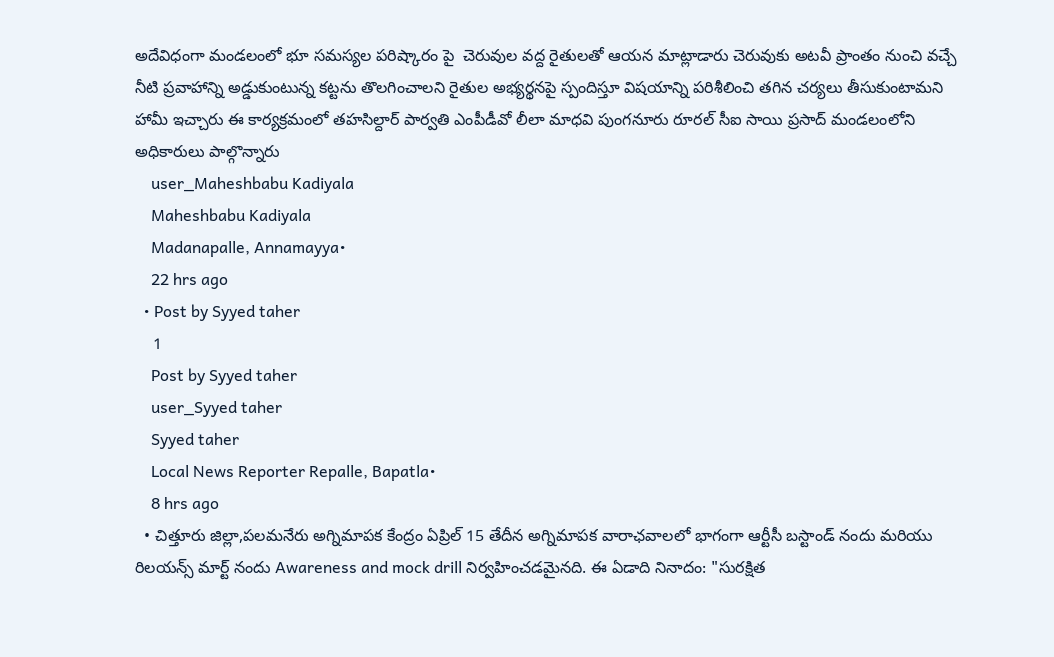అదేవిధంగా మండలంలో భూ సమస్యల పరిష్కారం పై  చెరువుల వద్ద రైతులతో ఆయన మాట్లాడారు చెరువుకు అటవీ ప్రాంతం నుంచి వచ్చే నీటి ప్రవాహాన్ని అడ్డుకుంటున్న కట్టను తొలగించాలని రైతుల అభ్యర్థనపై స్పందిస్తూ విషయాన్ని పరిశీలించి తగిన చర్యలు తీసుకుంటామని హామీ ఇచ్చారు ఈ కార్యక్రమంలో తహసిల్దార్ పార్వతి ఎంపీడీవో లీలా మాధవి పుంగనూరు రూరల్ సీఐ సాయి ప్రసాద్ మండలంలోని అధికారులు పాల్గొన్నారు
    user_Maheshbabu Kadiyala
    Maheshbabu Kadiyala
    Madanapalle, Annamayya•
    22 hrs ago
  • Post by Syyed taher
    1
    Post by Syyed taher
    user_Syyed taher
    Syyed taher
    Local News Reporter Repalle, Bapatla•
    8 hrs ago
  • చిత్తూరు జిల్లా,పలమనేరు అగ్నిమాపక కేంద్రం ఏప్రిల్ 15 తేదీన అగ్నిమాపక వారాఛవాలలో భాగంగా ఆర్టీసీ బస్టాండ్ నందు మరియు రిలయన్స్ మార్ట్ నందు Awareness and mock drill నిర్వహించడమైనది. ఈ ఏడాది నినాదం: "సురక్షిత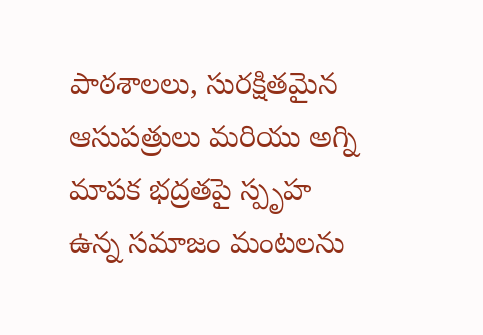పాఠశాలలు, సురక్షితమైన ఆసుపత్రులు మరియు అగ్ని మాపక భద్రతపై స్పృహ ఉన్న సమాజం మంటలను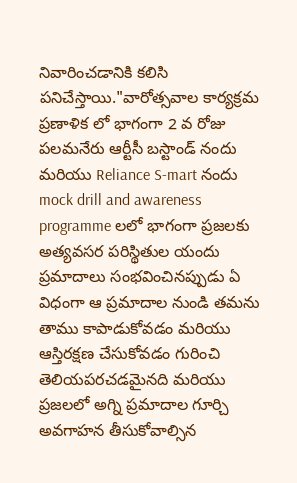నివారించడానికి కలిసి పనిచేస్తాయి."వారోత్సవాల కార్యక్రమ ప్రణాళిక లో భాగంగా 2 వ రోజు పలమనేరు ఆర్టీసీ బస్టాండ్ నందు మరియు Reliance S-mart నందు mock drill and awareness programme లలో భాగంగా ప్రజలకు అత్యవసర పరిస్థితుల యందు ప్రమాదాలు సంభవించినప్పుడు ఏ విధంగా ఆ ప్రమాదాల నుండి తమను తాము కాపాడుకోవడం మరియు ఆస్తిరక్షణ చేసుకోవడం గురించి తెలియపరచడమైనది మరియు ప్రజలలో అగ్ని ప్రమాదాల గూర్చి అవగాహన తీసుకోవాల్సిన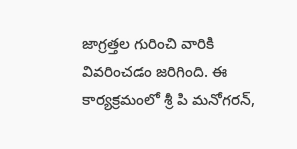జాగ్రత్తల గురించి వారికి వివరించడం జరిగింది. ఈ కార్యక్రమంలో శ్రీ పి మనోగరన్,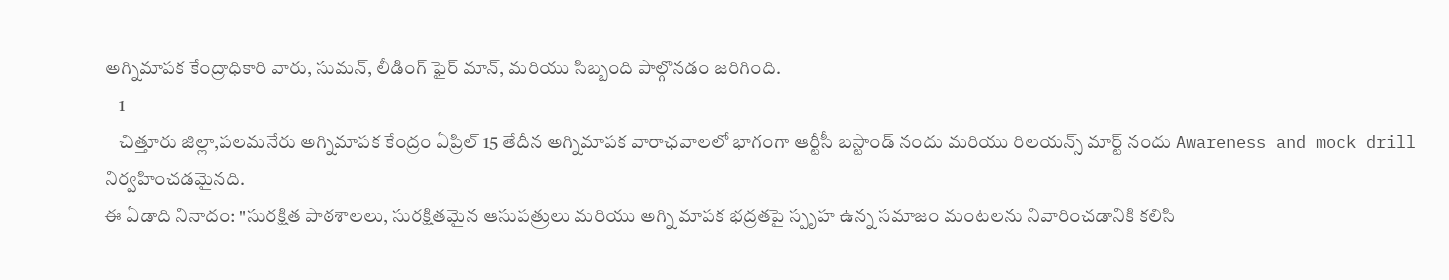అగ్నిమాపక కేంద్రాధికారి వారు, సుమన్, లీడింగ్ ఫైర్ మాన్, మరియు సిబ్బంది పాల్గొనడం జరిగింది.
    1
    చిత్తూరు జిల్లా,పలమనేరు అగ్నిమాపక కేంద్రం ఏప్రిల్ 15 తేదీన అగ్నిమాపక వారాఛవాలలో భాగంగా ఆర్టీసీ బస్టాండ్ నందు మరియు రిలయన్స్ మార్ట్ నందు Awareness and mock drill నిర్వహించడమైనది.
ఈ ఏడాది నినాదం: "సురక్షిత పాఠశాలలు, సురక్షితమైన ఆసుపత్రులు మరియు అగ్ని మాపక భద్రతపై స్పృహ ఉన్న సమాజం మంటలను నివారించడానికి కలిసి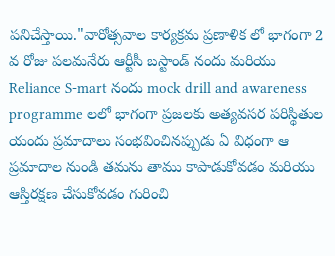పనిచేస్తాయి."వారోత్సవాల కార్యక్రమ ప్రణాళిక లో భాగంగా 2 వ రోజు పలమనేరు ఆర్టీసీ బస్టాండ్ నందు మరియు Reliance S-mart నందు mock drill and awareness programme లలో భాగంగా ప్రజలకు అత్యవసర పరిస్థితుల యందు ప్రమాదాలు సంభవించినప్పుడు ఏ విధంగా ఆ ప్రమాదాల నుండి తమను తాము కాపాడుకోవడం మరియు ఆస్తిరక్షణ చేసుకోవడం గురించి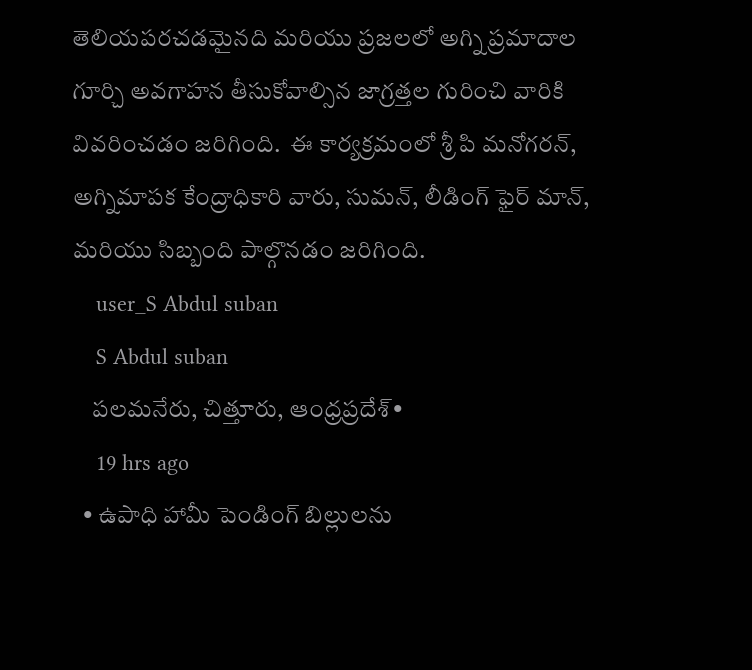తెలియపరచడమైనది మరియు ప్రజలలో అగ్ని ప్రమాదాల గూర్చి అవగాహన తీసుకోవాల్సిన జాగ్రత్తల గురించి వారికి వివరించడం జరిగింది.  ఈ కార్యక్రమంలో శ్రీ పి మనోగరన్, అగ్నిమాపక కేంద్రాధికారి వారు, సుమన్, లీడింగ్ ఫైర్ మాన్, మరియు సిబ్బంది పాల్గొనడం జరిగింది.
    user_S Abdul suban
    S Abdul suban
    పలమనేరు, చిత్తూరు, ఆంధ్రప్రదేశ్•
    19 hrs ago
  • ఉపాధి హామీ పెండింగ్ బిల్లులను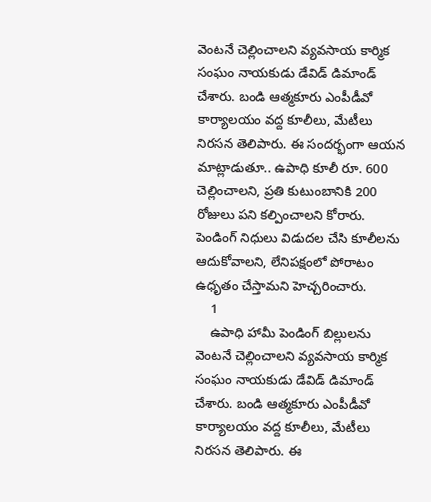వెంటనే చెల్లించాలని వ్యవసాయ కార్మిక సంఘం నాయకుడు డేవిడ్ డిమాండ్ చేశారు. బండి ఆత్మకూరు ఎంపీడీవో కార్యాలయం వద్ద కూలీలు, మేటీలు నిరసన తెలిపారు. ఈ సందర్భంగా ఆయన మాట్లాడుతూ.. ఉపాధి కూలీ రూ. 600 చెల్లించాలని, ప్రతి కుటుంబానికి 200 రోజులు పని కల్పించాలని కోరారు. పెండింగ్ నిధులు విడుదల చేసి కూలీలను ఆదుకోవాలని, లేనిపక్షంలో పోరాటం ఉధృతం చేస్తామని హెచ్చరించారు.
    1
    ఉపాధి హామీ పెండింగ్ బిల్లులను వెంటనే చెల్లించాలని వ్యవసాయ కార్మిక సంఘం నాయకుడు డేవిడ్ డిమాండ్ చేశారు. బండి ఆత్మకూరు ఎంపీడీవో కార్యాలయం వద్ద కూలీలు, మేటీలు నిరసన తెలిపారు. ఈ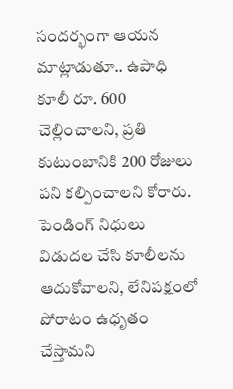సందర్భంగా ఆయన మాట్లాడుతూ.. ఉపాధి కూలీ రూ. 600 చెల్లించాలని, ప్రతి కుటుంబానికి 200 రోజులు పని కల్పించాలని కోరారు. పెండింగ్ నిధులు విడుదల చేసి కూలీలను ఆదుకోవాలని, లేనిపక్షంలో పోరాటం ఉధృతం చేస్తామని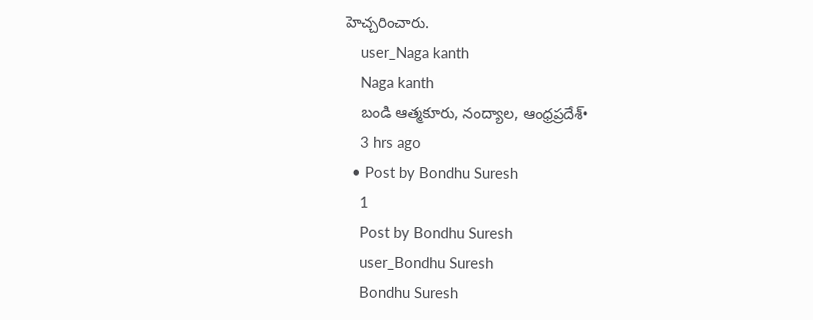హెచ్చరించారు.
    user_Naga kanth
    Naga kanth
    బండి ఆత్మకూరు, నంద్యాల, ఆంధ్రప్రదేశ్•
    3 hrs ago
  • Post by Bondhu Suresh
    1
    Post by Bondhu Suresh
    user_Bondhu Suresh
    Bondhu Suresh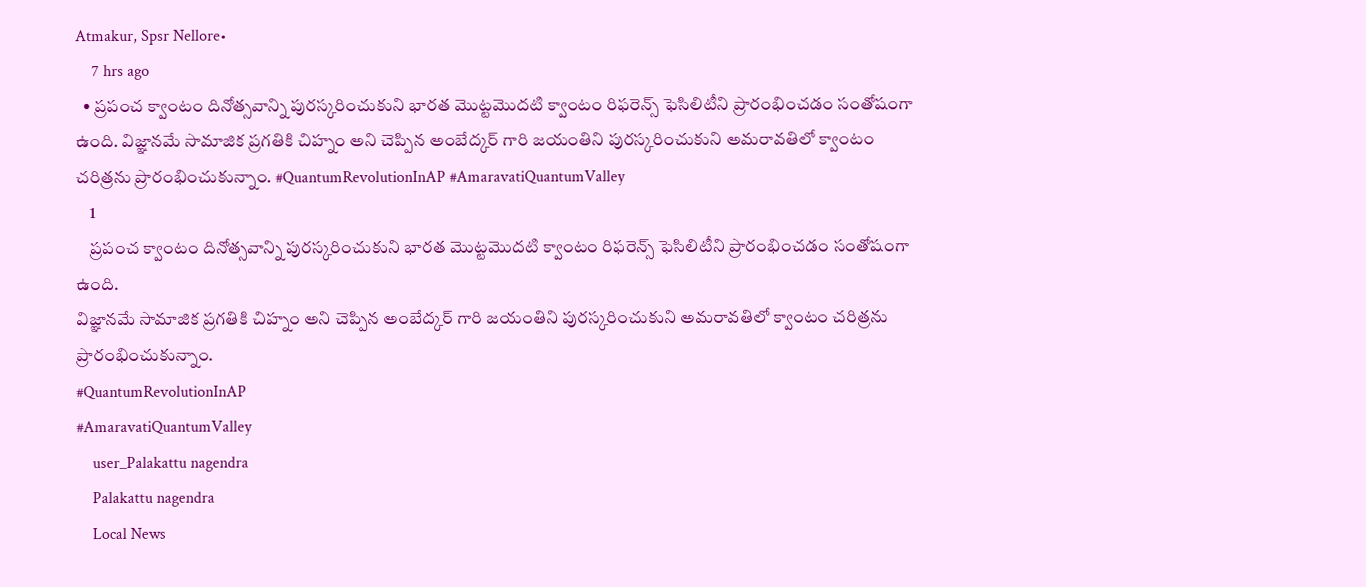Atmakur, Spsr Nellore•
    7 hrs ago
  • ప్రపంచ క్వాంటం దినోత్సవాన్ని పురస్కరించుకుని భారత మొట్టమొదటి క్వాంటం రిఫరెన్స్ ఫెసిలిటీని ప్రారంభించడం సంతోషంగా ఉంది. విజ్ఞానమే సామాజిక ప్రగతికి చిహ్నం అని చెప్పిన అంబేద్కర్ గారి జయంతిని పురస్కరించుకుని అమరావతిలో క్వాంటం చరిత్రను ప్రారంభించుకున్నాం. #QuantumRevolutionInAP #AmaravatiQuantumValley
    1
    ప్రపంచ క్వాంటం దినోత్సవాన్ని పురస్కరించుకుని భారత మొట్టమొదటి క్వాంటం రిఫరెన్స్ ఫెసిలిటీని ప్రారంభించడం సంతోషంగా ఉంది.
విజ్ఞానమే సామాజిక ప్రగతికి చిహ్నం అని చెప్పిన అంబేద్కర్ గారి జయంతిని పురస్కరించుకుని అమరావతిలో క్వాంటం చరిత్రను ప్రారంభించుకున్నాం.
#QuantumRevolutionInAP
#AmaravatiQuantumValley
    user_Palakattu nagendra
    Palakattu nagendra
    Local News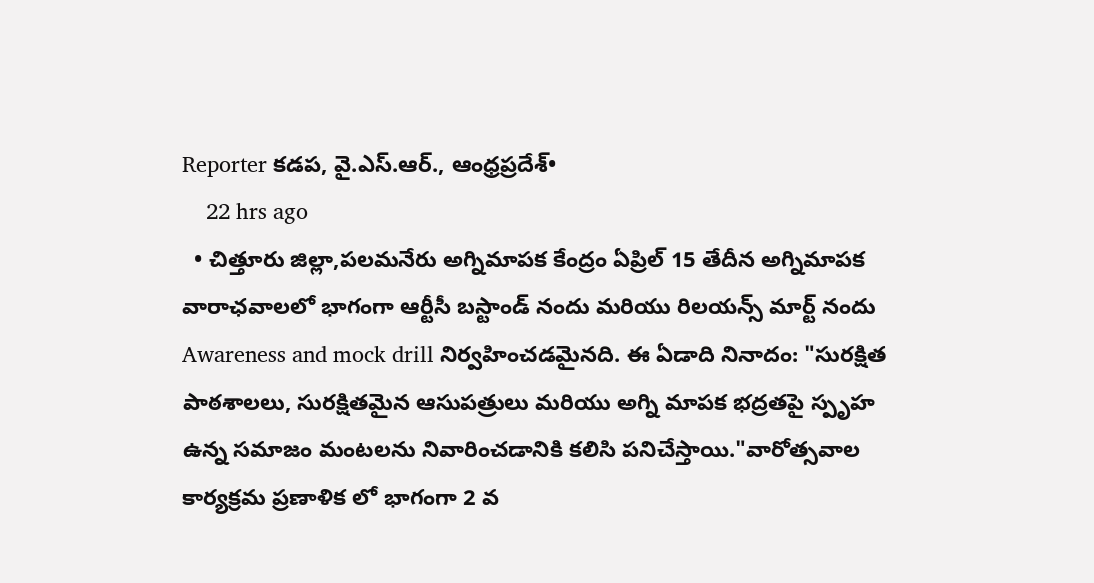Reporter కడప, వై.ఎస్.ఆర్., ఆంధ్రప్రదేశ్•
    22 hrs ago
  • చిత్తూరు జిల్లా,పలమనేరు అగ్నిమాపక కేంద్రం ఏప్రిల్ 15 తేదీన అగ్నిమాపక వారాఛవాలలో భాగంగా ఆర్టీసీ బస్టాండ్ నందు మరియు రిలయన్స్ మార్ట్ నందు Awareness and mock drill నిర్వహించడమైనది. ఈ ఏడాది నినాదం: "సురక్షిత పాఠశాలలు, సురక్షితమైన ఆసుపత్రులు మరియు అగ్ని మాపక భద్రతపై స్పృహ ఉన్న సమాజం మంటలను నివారించడానికి కలిసి పనిచేస్తాయి."వారోత్సవాల కార్యక్రమ ప్రణాళిక లో భాగంగా 2 వ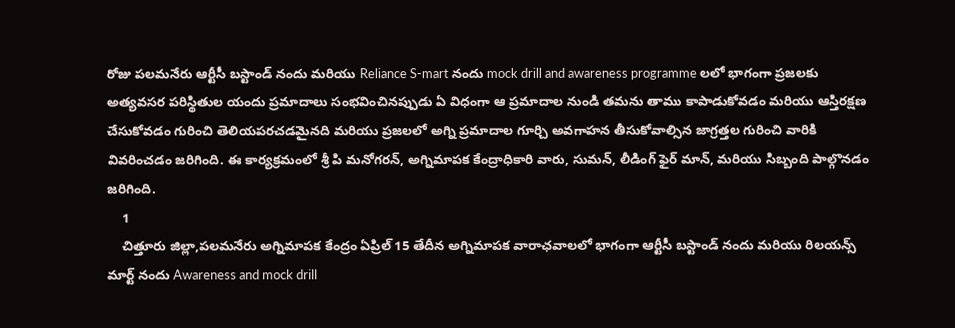రోజు పలమనేరు ఆర్టీసీ బస్టాండ్ నందు మరియు Reliance S-mart నందు mock drill and awareness programme లలో భాగంగా ప్రజలకు అత్యవసర పరిస్థితుల యందు ప్రమాదాలు సంభవించినప్పుడు ఏ విధంగా ఆ ప్రమాదాల నుండి తమను తాము కాపాడుకోవడం మరియు ఆస్తిరక్షణ చేసుకోవడం గురించి తెలియపరచడమైనది మరియు ప్రజలలో అగ్ని ప్రమాదాల గూర్చి అవగాహన తీసుకోవాల్సిన జాగ్రత్తల గురించి వారికి వివరించడం జరిగింది. ఈ కార్యక్రమంలో శ్రీ పి మనోగరన్, అగ్నిమాపక కేంద్రాధికారి వారు, సుమన్, లీడింగ్ ఫైర్ మాన్, మరియు సిబ్బంది పాల్గొనడం జరిగింది.
    1
    చిత్తూరు జిల్లా,పలమనేరు అగ్నిమాపక కేంద్రం ఏప్రిల్ 15 తేదీన అగ్నిమాపక వారాఛవాలలో భాగంగా ఆర్టీసీ బస్టాండ్ నందు మరియు రిలయన్స్ మార్ట్ నందు Awareness and mock drill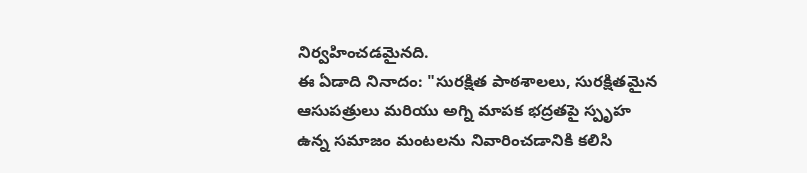నిర్వహించడమైనది.
ఈ ఏడాది నినాదం: "సురక్షిత పాఠశాలలు, సురక్షితమైన ఆసుపత్రులు మరియు అగ్ని మాపక భద్రతపై స్పృహ ఉన్న సమాజం మంటలను నివారించడానికి కలిసి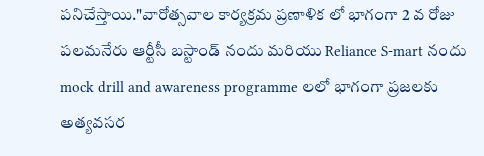పనిచేస్తాయి."వారోత్సవాల కార్యక్రమ ప్రణాళిక లో భాగంగా 2 వ రోజు పలమనేరు ఆర్టీసీ బస్టాండ్ నందు మరియు Reliance S-mart నందు mock drill and awareness programme లలో భాగంగా ప్రజలకు అత్యవసర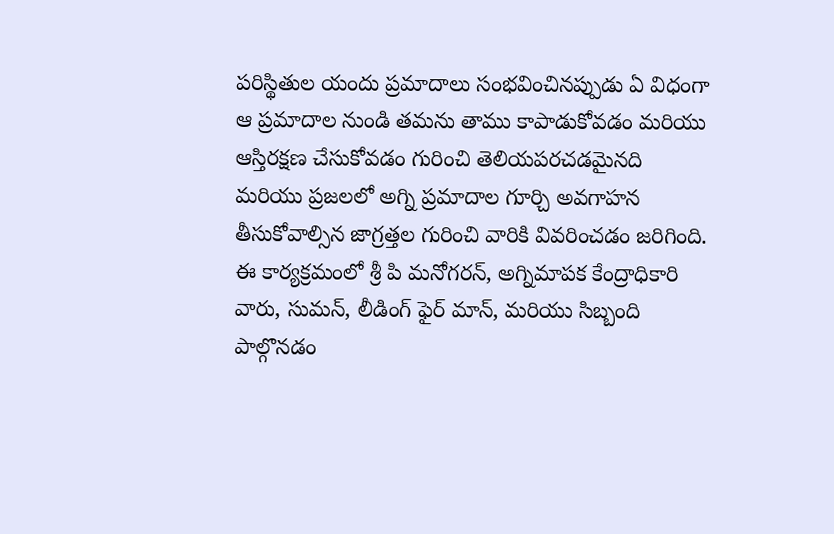పరిస్థితుల యందు ప్రమాదాలు సంభవించినప్పుడు ఏ విధంగా ఆ ప్రమాదాల నుండి తమను తాము కాపాడుకోవడం మరియు ఆస్తిరక్షణ చేసుకోవడం గురించి తెలియపరచడమైనది మరియు ప్రజలలో అగ్ని ప్రమాదాల గూర్చి అవగాహన తీసుకోవాల్సిన జాగ్రత్తల గురించి వారికి వివరించడం జరిగింది.  ఈ కార్యక్రమంలో శ్రీ పి మనోగరన్, అగ్నిమాపక కేంద్రాధికారి వారు, సుమన్, లీడింగ్ ఫైర్ మాన్, మరియు సిబ్బంది పాల్గొనడం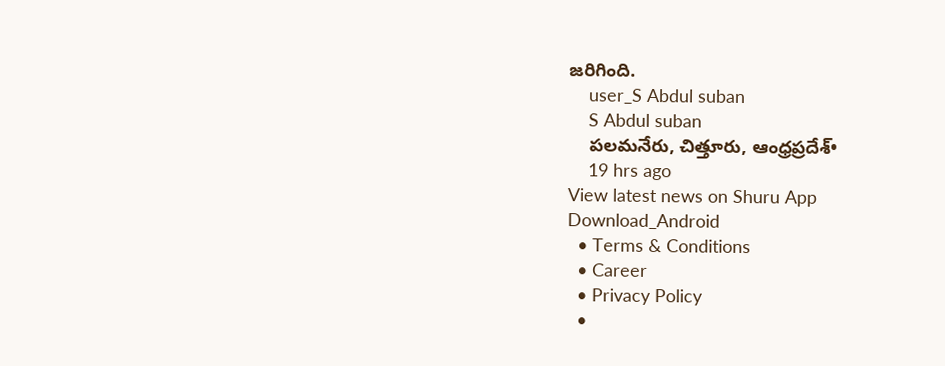జరిగింది.
    user_S Abdul suban
    S Abdul suban
    పలమనేరు, చిత్తూరు, ఆంధ్రప్రదేశ్•
    19 hrs ago
View latest news on Shuru App
Download_Android
  • Terms & Conditions
  • Career
  • Privacy Policy
  •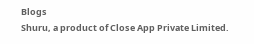Blogs
Shuru, a product of Close App Private Limited.